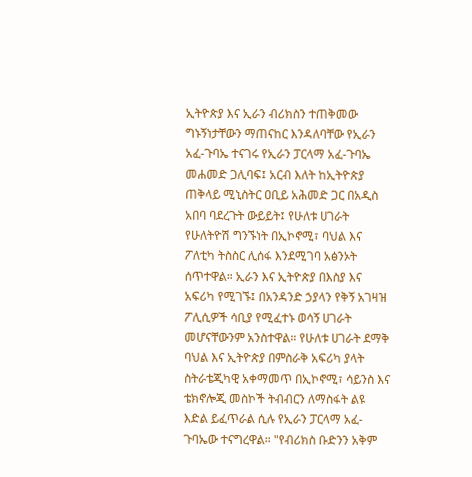ኢትዮጵያ እና ኢራን ብሪክስን ተጠቅመው ግኑኝነታቸውን ማጠናከር እንዳለባቸው የኢራን አፈ-ጉባኤ ተናገሩ የኢራን ፓርላማ አፈ-ጉባኤ መሐመድ ጋሊባፍ፤ አርብ እለት ከኢትዮጵያ ጠቅላይ ሚኒስትር ዐቢይ አሕመድ ጋር በአዲስ አበባ ባደረጉት ውይይት፤ የሁለቱ ሀገራት የሁለትዮሽ ግንኙነት በኢኮኖሚ፣ ባህል እና ፖለቲካ ትስስር ሊሰፋ እንደሚገባ አፅንኦት ሰጥተዋል። ኢራን እና ኢትዮጵያ በእስያ እና አፍሪካ የሚገኙ፤ በአንዳንድ ኃያላን የቅኝ አገዛዝ ፖሊሲዎች ሳቢያ የሚፈተኑ ወሳኝ ሀገራት መሆናቸውንም አንስተዋል። የሁለቱ ሀገራት ደማቅ ባህል እና ኢትዮጵያ በምስራቅ አፍሪካ ያላት ስትራቴጂካዊ አቀማመጥ በኢኮኖሚ፣ ሳይንስ እና ቴክኖሎጂ መስኮች ትብብርን ለማስፋት ልዩ እድል ይፈጥራል ሲሉ የኢራን ፓርላማ አፈ-ጉባኤው ተናግረዋል። "የብሪክስ ቡድንን አቅም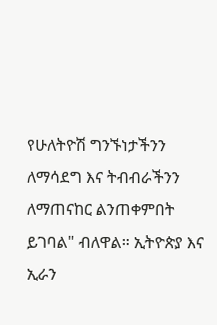የሁለትዮሽ ግንኙነታችንን ለማሳደግ እና ትብብራችንን ለማጠናከር ልንጠቀምበት ይገባል" ብለዋል። ኢትዮጵያ እና ኢራን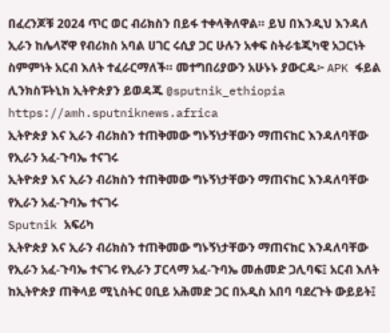በፈረንጆቹ 2024 ጥር ወር ብሪክስን በይፋ ተቀላቅለዋል። ይህ በእንዲህ እንዳለ ኢራን ከሌላኛዋ የብሪክስ አባል ሀገር ሩሲያ ጋር ሁሉን አቀፍ ስትራቴጂካዊ አጋርነት ስምምነት አርብ እለት ተፈራርማለች። መተግበሪያውን አሁኑኑ ያውርዱ፦ APK ፋይል ሊንክስፑትኒክ ኢትዮጵያን ይወዳጁ @sputnik_ethiopia
https://amh.sputniknews.africa
ኢትዮጵያ እና ኢራን ብሪክስን ተጠቅመው ግኑኝነታቸውን ማጠናከር እንዳለባቸው የኢራን አፈ-ጉባኤ ተናገሩ
ኢትዮጵያ እና ኢራን ብሪክስን ተጠቅመው ግኑኝነታቸውን ማጠናከር እንዳለባቸው የኢራን አፈ-ጉባኤ ተናገሩ
Sputnik አፍሪካ
ኢትዮጵያ እና ኢራን ብሪክስን ተጠቅመው ግኑኝነታቸውን ማጠናከር እንዳለባቸው የኢራን አፈ-ጉባኤ ተናገሩ የኢራን ፓርላማ አፈ-ጉባኤ መሐመድ ጋሊባፍ፤ አርብ እለት ከኢትዮጵያ ጠቅላይ ሚኒስትር ዐቢይ አሕመድ ጋር በአዲስ አበባ ባደረጉት ውይይት፤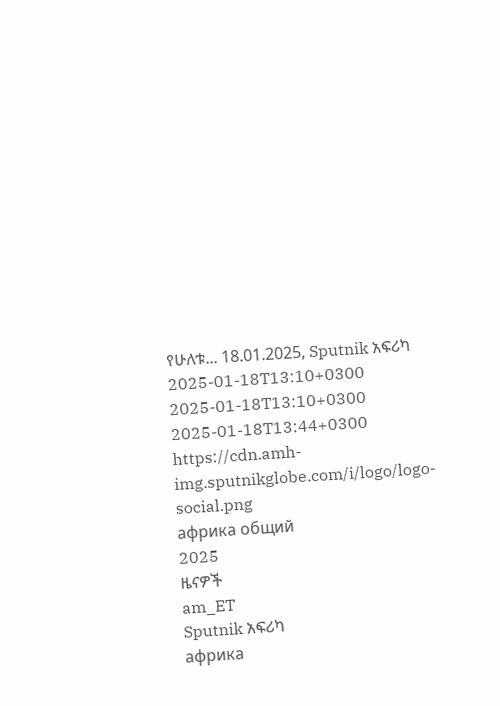የሁለቱ... 18.01.2025, Sputnik አፍሪካ
2025-01-18T13:10+0300
2025-01-18T13:10+0300
2025-01-18T13:44+0300
https://cdn.amh-img.sputnikglobe.com/i/logo/logo-social.png
африка общий
2025
ዜናዎች
am_ET
Sputnik አፍሪካ
африка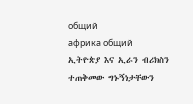общий
африка общий
ኢትዮጵያ እና ኢራን ብሪክስን ተጠቅመው ግኑኝነታቸውን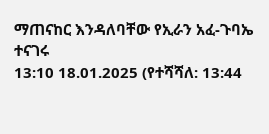ማጠናከር እንዳለባቸው የኢራን አፈ-ጉባኤ ተናገሩ
13:10 18.01.2025 (የተሻሻለ: 13:44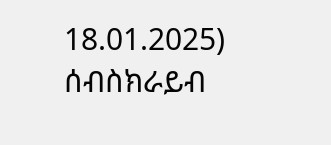18.01.2025)
ሰብስክራይብ